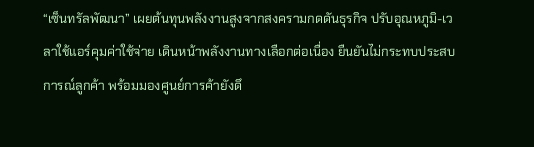“เซ็นทรัลพัฒนา” เผยต้นทุนพลังงานสูงจากสงครามกดดันธุรกิจ ปรับอุณหภูมิ-เวลาใช้แอร์คุมค่าใช้จ่าย เดินหน้าพลังงานทางเลือกต่อเนื่อง ยืนยันไม่กระทบประสบการณ์ลูกค้า พร้อมมองศูนย์การค้ายังดึ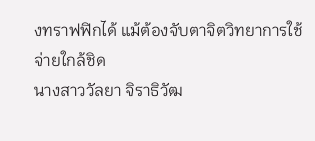งทราฟฟิกได้ แม้ต้องจับตาจิตวิทยาการใช้จ่ายใกล้ชิด
นางสาววัลยา จิราธิวัฒ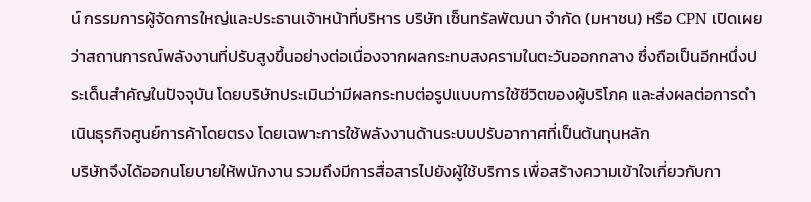น์ กรรมการผู้จัดการใหญ่และประธานเจ้าหน้าที่บริหาร บริษัท เซ็นทรัลพัฒนา จำกัด (มหาชน) หรือ CPN เปิดเผยว่าสถานการณ์พลังงานที่ปรับสูงขึ้นอย่างต่อเนื่องจากผลกระทบสงครามในตะวันออกกลาง ซึ่งถือเป็นอีกหนึ่งประเด็นสำคัญในปัจจุบัน โดยบริษัทประเมินว่ามีผลกระทบต่อรูปแบบการใช้ชีวิตของผู้บริโภค และส่งผลต่อการดำเนินธุรกิจศูนย์การค้าโดยตรง โดยเฉพาะการใช้พลังงานด้านระบบปรับอากาศที่เป็นต้นทุนหลัก
บริษัทจึงได้ออกนโยบายให้พนักงาน รวมถึงมีการสื่อสารไปยังผู้ใช้บริการ เพื่อสร้างความเข้าใจเกี่ยวกับกา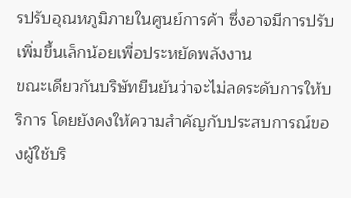รปรับอุณหภูมิภายในศูนย์การค้า ซึ่งอาจมีการปรับเพิ่มขึ้นเล็กน้อยเพื่อประหยัดพลังงาน
ขณะเดียวกันบริษัทยืนยันว่าจะไม่ลดระดับการให้บริการ โดยยังคงให้ความสำคัญกับประสบการณ์ของผู้ใช้บริ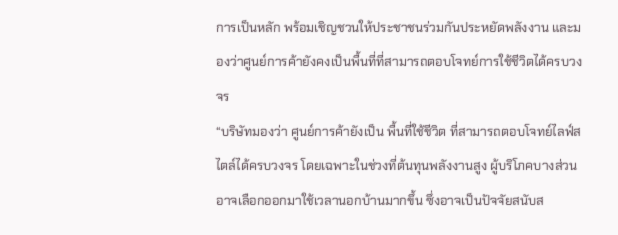การเป็นหลัก พร้อมเชิญชวนให้ประชาชนร่วมกันประหยัดพลังงาน และมองว่าศูนย์การค้ายังคงเป็นพื้นที่ที่สามารถตอบโจทย์การใช้ชีวิตได้ครบวงจร
“บริษัทมองว่า ศูนย์การค้ายังเป็น พื้นที่ใช้ชีวิต ที่สามารถตอบโจทย์ไลฟ์สไตล์ได้ครบวงจร โดยเฉพาะในช่วงที่ต้นทุนพลังงานสูง ผู้บริโภคบางส่วนอาจเลือกออกมาใช้เวลานอกบ้านมากขึ้น ซึ่งอาจเป็นปัจจัยสนับส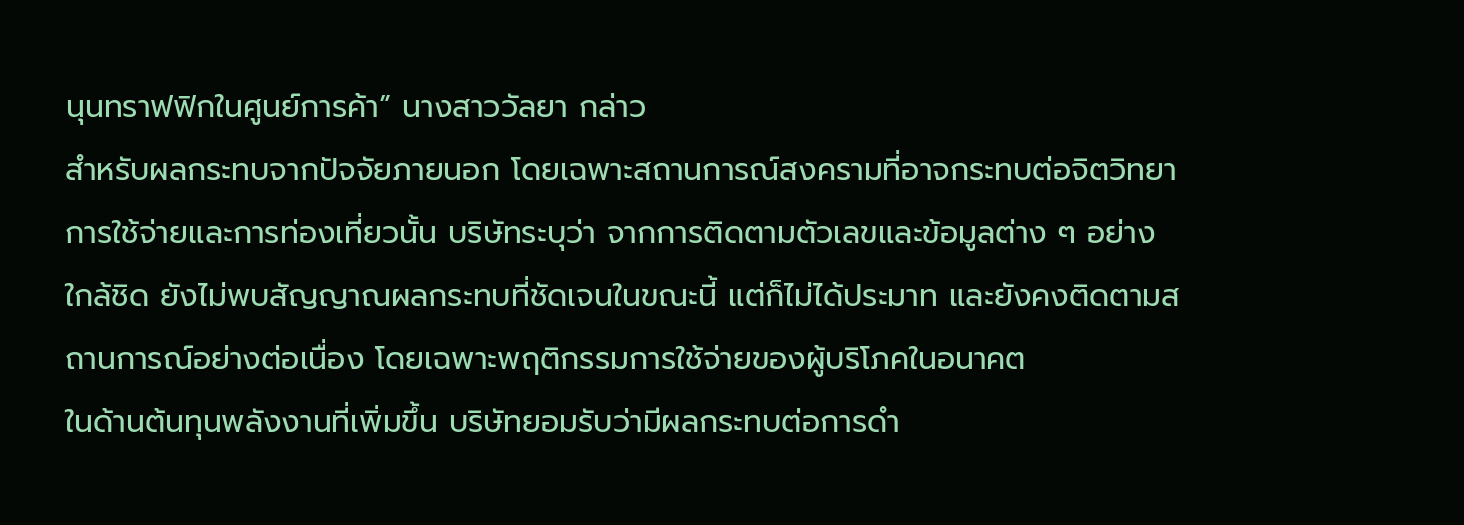นุนทราฟฟิกในศูนย์การค้า” นางสาววัลยา กล่าว
สำหรับผลกระทบจากปัจจัยภายนอก โดยเฉพาะสถานการณ์สงครามที่อาจกระทบต่อจิตวิทยาการใช้จ่ายและการท่องเที่ยวนั้น บริษัทระบุว่า จากการติดตามตัวเลขและข้อมูลต่าง ๆ อย่างใกล้ชิด ยังไม่พบสัญญาณผลกระทบที่ชัดเจนในขณะนี้ แต่ก็ไม่ได้ประมาท และยังคงติดตามสถานการณ์อย่างต่อเนื่อง โดยเฉพาะพฤติกรรมการใช้จ่ายของผู้บริโภคในอนาคต
ในด้านต้นทุนพลังงานที่เพิ่มขึ้น บริษัทยอมรับว่ามีผลกระทบต่อการดำ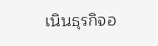เนินธุรกิจอ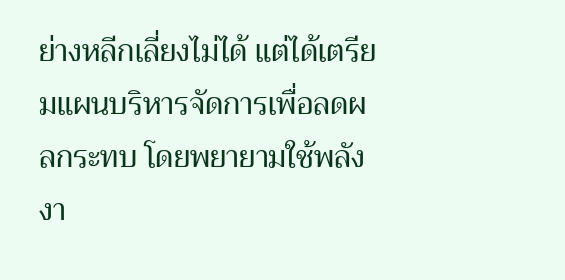ย่างหลีกเลี่ยงไม่ได้ แต่ได้เตรียมแผนบริหารจัดการเพื่อลดผลกระทบ โดยพยายามใช้พลังงา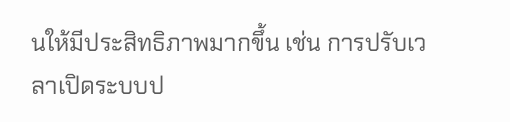นให้มีประสิทธิภาพมากขึ้น เช่น การปรับเวลาเปิดระบบป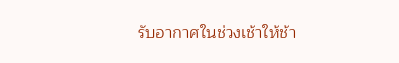รับอากาศในช่วงเช้าให้ช้า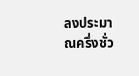ลงประมาณครึ่งชั่ว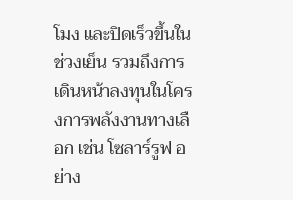โมง และปิดเร็วขึ้นในช่วงเย็น รวมถึงการเดินหน้าลงทุนในโครงการพลังงานทางเลือก เช่น โซลาร์รูฟ อย่าง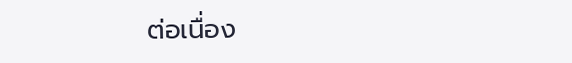ต่อเนื่อง